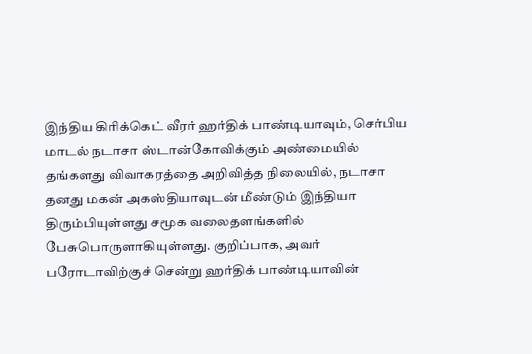இந்திய கிரிக்கெட் வீரர் ஹர்திக் பாண்டியாவும், செர்பிய மாடல் நடாசா ஸ்டான்கோவிக்கும் அண்மையில் தங்களது விவாகரத்தை அறிவித்த நிலையில், நடாசா தனது மகன் அகஸ்தியாவுடன் மீண்டும் இந்தியா திரும்பியுள்ளது சமூக வலைதளங்களில் பேசுபொருளாகியுள்ளது. குறிப்பாக, அவர் பரோடாவிற்குச் சென்று ஹர்திக் பாண்டியாவின்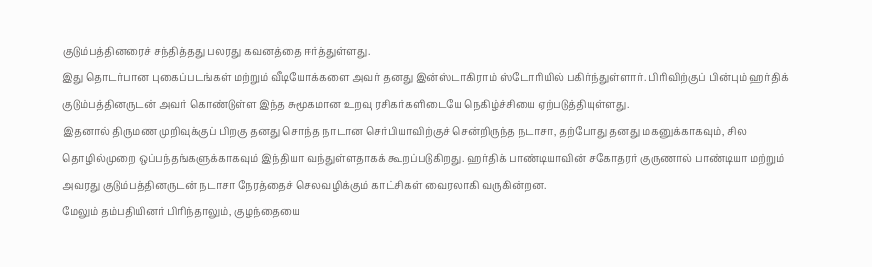குடும்பத்தினரைச் சந்தித்தது பலரது கவனத்தை ஈர்த்துள்ளது.
இது தொடர்பான புகைப்படங்கள் மற்றும் வீடியோக்களை அவர் தனது இன்ஸ்டாகிராம் ஸ்டோரியில் பகிர்ந்துள்ளார். பிரிவிற்குப் பின்பும் ஹர்திக் குடும்பத்தினருடன் அவர் கொண்டுள்ள இந்த சுமூகமான உறவு ரசிகர்களிடையே நெகிழ்ச்சியை ஏற்படுத்தியுள்ளது.
இதனால் திருமண முறிவுக்குப் பிறகு தனது சொந்த நாடான செர்பியாவிற்குச் சென்றிருந்த நடாசா, தற்போது தனது மகனுக்காகவும், சில தொழில்முறை ஒப்பந்தங்களுக்காகவும் இந்தியா வந்துள்ளதாகக் கூறப்படுகிறது. ஹர்திக் பாண்டியாவின் சகோதரர் குருணால் பாண்டியா மற்றும் அவரது குடும்பத்தினருடன் நடாசா நேரத்தைச் செலவழிக்கும் காட்சிகள் வைரலாகி வருகின்றன.
மேலும் தம்பதியினர் பிரிந்தாலும், குழந்தையை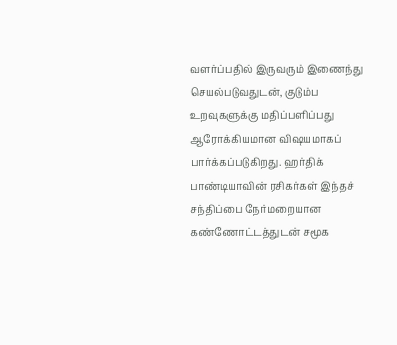வளர்ப்பதில் இருவரும் இணைந்து செயல்படுவதுடன், குடும்ப உறவுகளுக்கு மதிப்பளிப்பது ஆரோக்கியமான விஷயமாகப் பார்க்கப்படுகிறது. ஹர்திக் பாண்டியாவின் ரசிகர்கள் இந்தச் சந்திப்பை நேர்மறையான கண்ணோட்டத்துடன் சமூக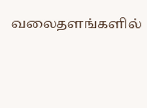வலைதளங்களில்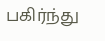பகிர்ந்து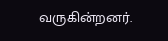வருகின்றனர்.